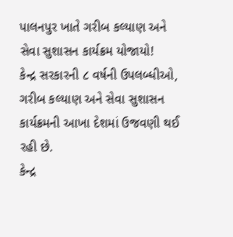પાલનપુર ખાતે ગરીબ કલ્યાણ અને સેવા સુશાસન કાર્યક્રમ યોજાયો!
કેન્દ્ર સરકારની ૮ વર્ષની ઉપલબ્ધીઓ, ગરીબ કલ્યાણ અને સેવા સુશાસન કાર્યક્રમની આખા દેશમાં ઉજવણી થઈ રહી છે.
કેન્દ્ર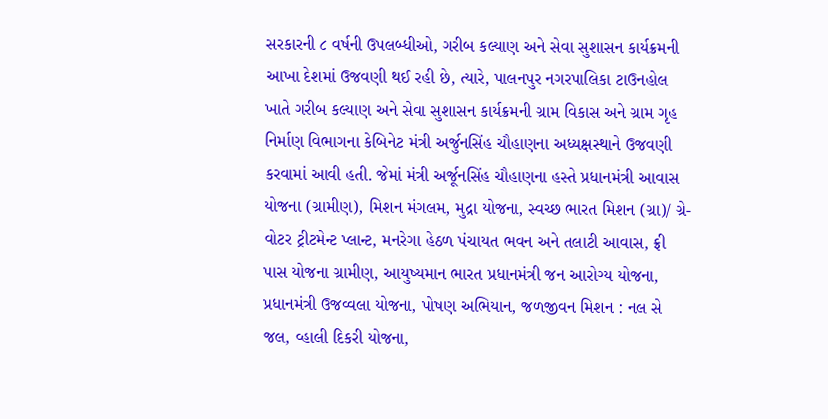સરકારની ૮ વર્ષની ઉપલબ્ધીઓ, ગરીબ કલ્યાણ અને સેવા સુશાસન કાર્યક્રમની આખા દેશમાં ઉજવણી થઈ રહી છે, ત્યારે, પાલનપુર નગરપાલિકા ટાઉનહોલ ખાતે ગરીબ કલ્યાણ અને સેવા સુશાસન કાર્યક્રમની ગ્રામ વિકાસ અને ગ્રામ ગૃહ નિર્માણ વિભાગના કેબિનેટ મંત્રી અર્જુનસિંહ ચૌહાણના અધ્યક્ષસ્થાને ઉજવણી કરવામાં આવી હતી. જેમાં મંત્રી અર્જૂનસિંહ ચૌહાણના હસ્તે પ્રધાનમંત્રી આવાસ યોજના (ગ્રામીણ), મિશન મંગલમ, મુદ્રા યોજના, સ્વચ્છ ભારત મિશન (ગ્રા)/ ગ્રે-વોટર ટ્રીટમેન્ટ પ્લાન્ટ, મનરેગા હેઠળ પંચાયત ભવન અને તલાટી આવાસ, ફ્રી પાસ યોજના ગ્રામીણ, આયુષ્યમાન ભારત પ્રધાનમંત્રી જન આરોગ્ય યોજના, પ્રધાનમંત્રી ઉજવ્વલા યોજના, પોષણ અભિયાન, જળજીવન મિશન : નલ સે જલ, વ્હાલી દિકરી યોજના,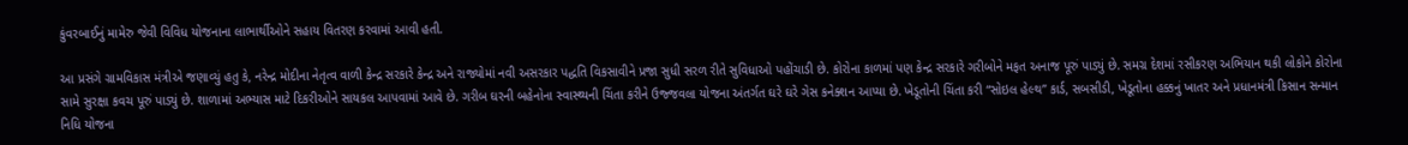કુંવરબાઈનું મામેરુ જેવી વિવિધ યોજનાના લાભાર્થીઓને સહાય વિતરણ કરવામાં આવી હતી.

આ પ્રસંગે ગ્રામવિકાસ મંત્રીએ જણાવ્યું હતુ કે, નરેન્દ્ર મોદીના નેતૃત્વ વાળી કેન્દ્ર સરકારે કેન્દ્ર અને રાજ્યોમાં નવી અસરકાર પદ્ધતિ વિકસાવીને પ્રજા સુધી સરળ રીતે સુવિધાઓ પહોંચાડી છે. કોરોના કાળમાં પણ કેન્દ્ર સરકારે ગરીબોને મફત અનાજ પૂરું પાડ્યું છે. સમગ્ર દેશમાં રસીકરણ અભિયાન થકી લોકોને કોરોના સામે સુરક્ષા કવચ પૂરું પાડ્યું છે. શાળામાં અભ્યાસ માટે દિકરીઓને સાયકલ આપવામાં આવે છે. ગરીબ ઘરની બહેનોના સ્વાસ્થ્યની ચિંતા કરીને ઉજ્જવલા યોજના અંતર્ગત ઘરે ઘરે ગેસ કનેક્શન આપ્યા છે. ખેડૂતોની ચિંતા કરી “સોઇલ હેલ્થ” કાર્ડ, સબસીડી, ખેડૂતોના હક્કનું ખાતર અને પ્રધાનમંત્રી કિસાન સન્માન નિધિ યોજના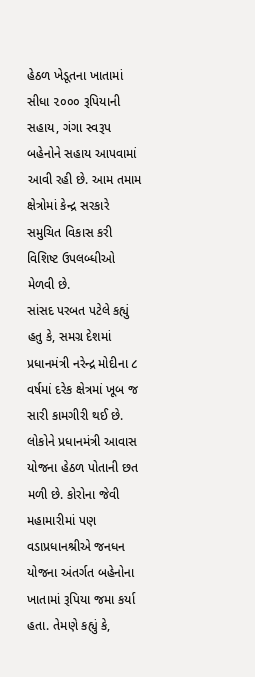હેઠળ ખેડૂતના ખાતામાં સીધા ૨૦૦૦ રૂપિયાની સહાય, ગંગા સ્વરૂપ બહેનોને સહાય આપવામાં આવી રહી છે. આમ તમામ ક્ષેત્રોમાં કેન્દ્ર સરકારે સમુચિત વિકાસ કરી વિશિષ્ટ ઉપલબ્ધીઓ મેળવી છે.
સાંસદ પરબત પટેલે કહ્યું હતુ કે, સમગ્ર દેશમાં પ્રધાનમંત્રી નરેન્દ્ર મોદીના ૮ વર્ષમાં દરેક ક્ષેત્રમાં ખૂબ જ સારી કામગીરી થઈ છે. લોકોને પ્રધાનમંત્રી આવાસ યોજના હેઠળ પોતાની છત મળી છે. કોરોના જેવી મહામારીમાં પણ વડાપ્રધાનશ્રીએ જનધન યોજના અંતર્ગત બહેનોના ખાતામાં રૂપિયા જમા કર્યા હતા. તેમણે કહ્યું કે,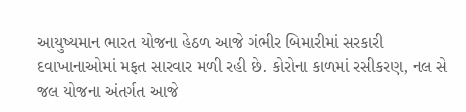આયુષ્યમાન ભારત યોજના હેઠળ આજે ગંભીર બિમારીમાં સરકારી દવાખાનાઓમાં મફત સારવાર મળી રહી છે. કોરોના કાળમાં રસીકરણ, નલ સે જલ યોજના અંતર્ગત આજે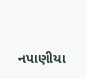નપાણીયા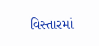વિસ્તારમાં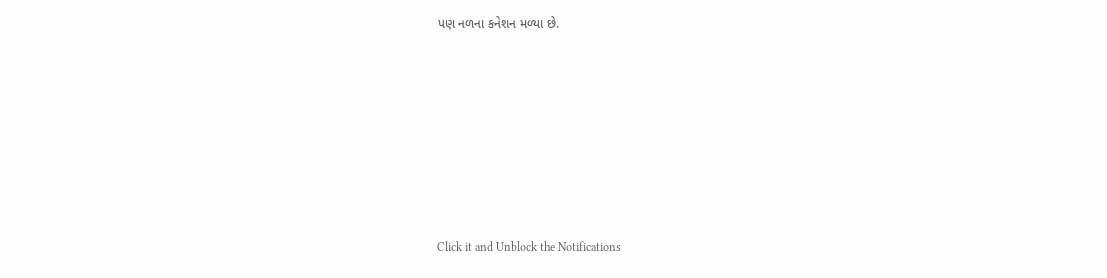પણ નળના કનેશન મળ્યા છે.












Click it and Unblock the Notifications